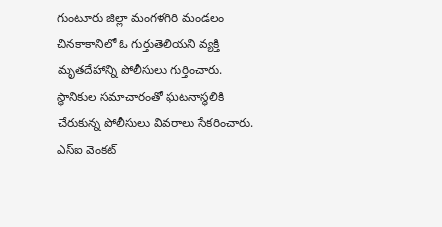గుంటూరు జిల్లా మంగళగిరి మండలం చినకాకానిలో ఓ గుర్తుతెలియని వ్యక్తి మృతదేహాన్ని పోలీసులు గుర్తించారు. స్థానికుల సమాచారంతో ఘటనాస్థలికి చేరుకున్న పోలీసులు వివరాలు సేకరించారు. ఎస్ఐ వెంకట్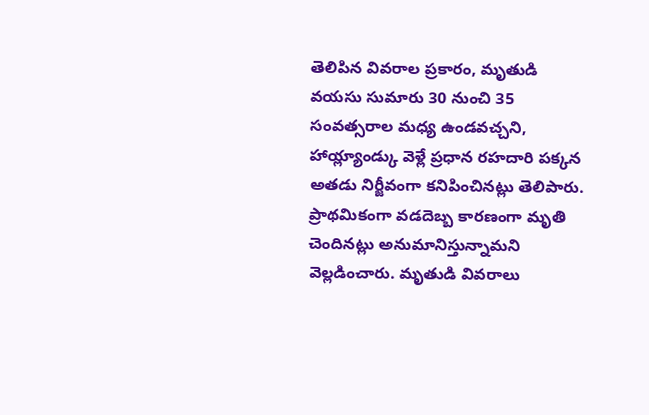తెలిపిన వివరాల ప్రకారం, మృతుడి వయసు సుమారు 30 నుంచి 35 సంవత్సరాల మధ్య ఉండవచ్చని, హాయ్ల్యాండ్కు వెళ్లే ప్రధాన రహదారి పక్కన అతడు నిర్జీవంగా కనిపించినట్లు తెలిపారు. ప్రాథమికంగా వడదెబ్బ కారణంగా మృతి చెందినట్లు అనుమానిస్తున్నామని వెల్లడించారు. మృతుడి వివరాలు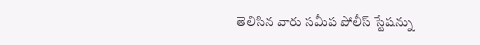తెలిసిన వారు సమీప పోలీస్ స్టేషన్ను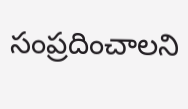సంప్రదించాలని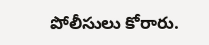పోలీసులు కోరారు.